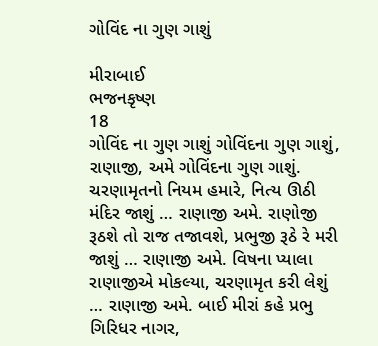ગોવિંદ ના ગુણ ગાશું

મીરાબાઈ
ભજનકૃષ્ણ
18
ગોવિંદ ના ગુણ ગાશું ગોવિંદના ગુણ ગાશું, રાણાજી, અમે ગોવિંદના ગુણ ગાશું. ચરણામૃતનો નિયમ હમારે, નિત્ય ઊઠી મંદિર જાશું … રાણાજી અમે. રાણોજી રૂઠશે તો રાજ તજાવશે, પ્રભુજી રૂઠે રે મરી જાશું … રાણાજી અમે. વિષના પ્યાલા રાણાજીએ મોકલ્યા, ચરણામૃત કરી લેશું … રાણાજી અમે. બાઈ મીરાં કહે પ્રભુ ગિરિધર નાગર,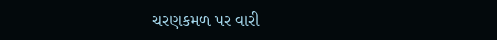ચરણકમળ પર વારી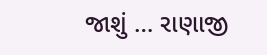જાશું … રાણાજી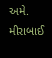અમે.
મીરાબાઈ